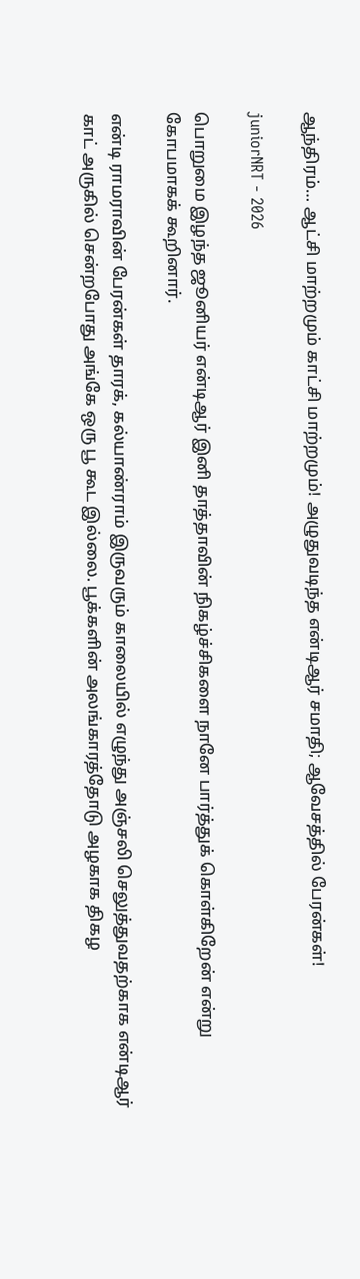ஆந்திரம்… ஆட்சி மாற்றமும் காட்சி மாற்றமும்! அழுதுவடிந்த என்டிஆர் சமாதி; ஆவேசத்தில் பேரன்கள்!

juniorNRT - 2026

பொறுமை இழந்த ஜூனியர் என்டிஆர் இனி தாத்தாவின் நிகழ்ச்சிகளை நானே பார்த்துக் கொள்கிறேன் என்று கோபமாகக் கூறினார்.

என்டி ராமராவின் பேரன்கள் தாரக், கல்யாண்ராம் இருவரும் காலையில் எழுந்து அஞ்சலி செலுத்துவதற்காக என்டிஆர் காட் அருகில் சென்றபோது அங்கே ஒரு பூ கூட இல்லை. பூக்களின் அலங்காரத்தோடு அழகாக திகழ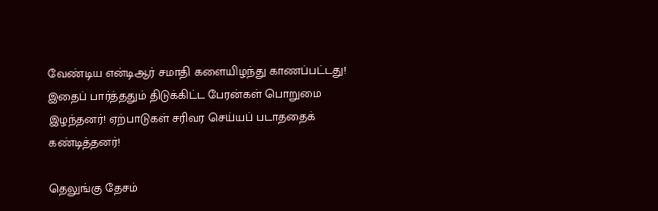வேண்டிய என்டிஆர் சமாதி களையிழந்து காணப்பட்டது! இதைப் பார்த்ததும் திடுக்கிட்ட பேரன்கள் பொறுமை இழந்தனர்! ஏற்பாடுகள் சரிவர செய்யப் படாததைக் கண்டித்தனர்!

தெலுங்கு தேசம்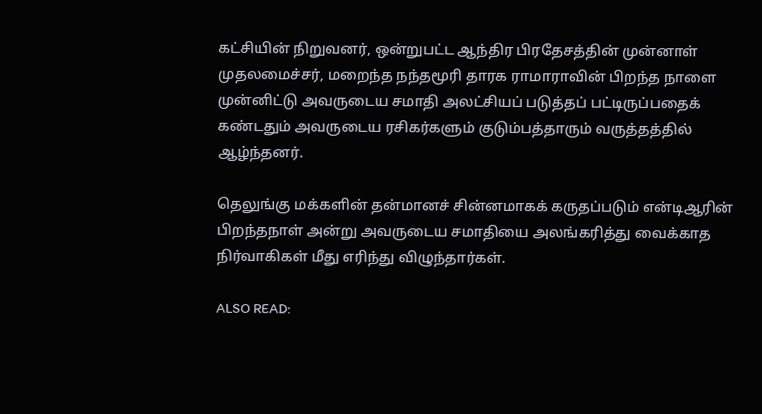கட்சியின் நிறுவனர், ஒன்றுபட்ட ஆந்திர பிரதேசத்தின் முன்னாள் முதலமைச்சர், மறைந்த நந்தமூரி தாரக ராமாராவின் பிறந்த நாளை முன்னிட்டு அவருடைய சமாதி அலட்சியப் படுத்தப் பட்டிருப்பதைக் கண்டதும் அவருடைய ரசிகர்களும் குடும்பத்தாரும் வருத்தத்தில் ஆழ்ந்தனர்.

தெலுங்கு மக்களின் தன்மானச் சின்னமாகக் கருதப்படும் என்டிஆரின் பிறந்தநாள் அன்று அவருடைய சமாதியை அலங்கரித்து வைக்காத நிர்வாகிகள் மீது எரிந்து விழுந்தார்கள்.

ALSO READ: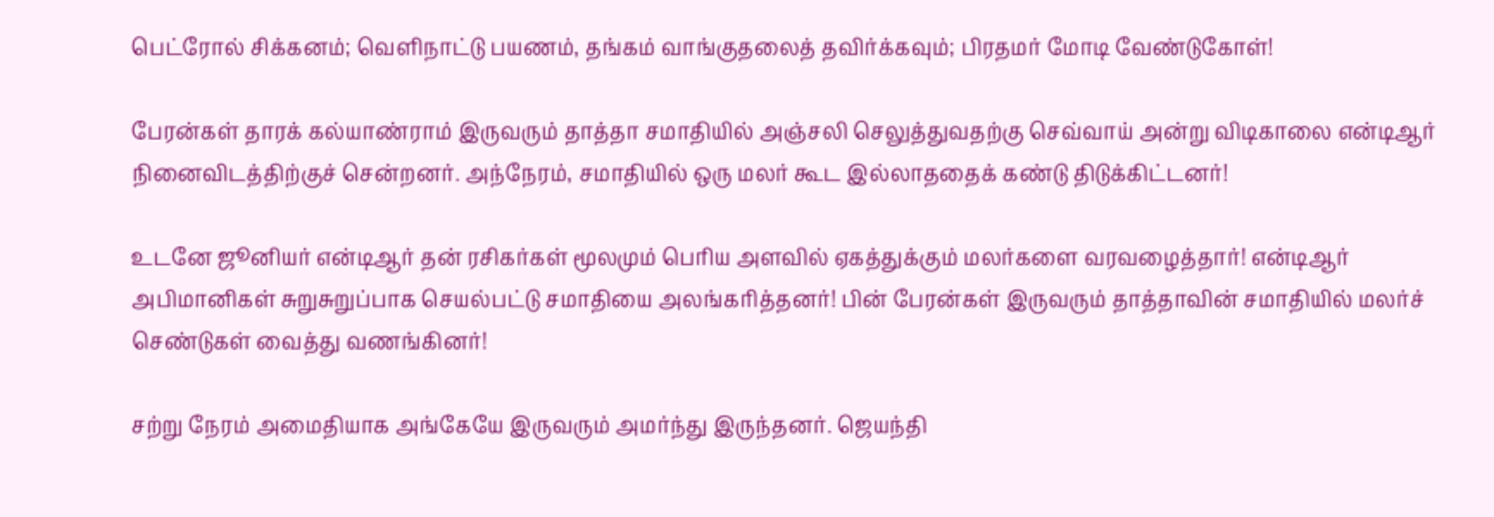பெட்ரோல் சிக்கனம்; வெளிநாட்டு பயணம், தங்கம் வாங்குதலைத் தவிர்க்கவும்; பிரதமர் மோடி வேண்டுகோள்!

பேரன்கள் தாரக் கல்யாண்ராம் இருவரும் தாத்தா சமாதியில் அஞ்சலி செலுத்துவதற்கு செவ்வாய் அன்று விடிகாலை என்டிஆர் நினைவிடத்திற்குச் சென்றனர். அந்நேரம், சமாதியில் ஒரு மலர் கூட இல்லாததைக் கண்டு திடுக்கிட்டனர்!

உடனே ஜூனியர் என்டிஆர் தன் ரசிகர்கள் மூலமும் பெரிய அளவில் ஏகத்துக்கும் மலர்களை வரவழைத்தார்! என்டிஆர் அபிமானிகள் சுறுசுறுப்பாக செயல்பட்டு சமாதியை அலங்கரித்தனர்! பின் பேரன்கள் இருவரும் தாத்தாவின் சமாதியில் மலர்ச் செண்டுகள் வைத்து வணங்கினர்!

சற்று நேரம் அமைதியாக அங்கேயே இருவரும் அமர்ந்து இருந்தனர். ஜெயந்தி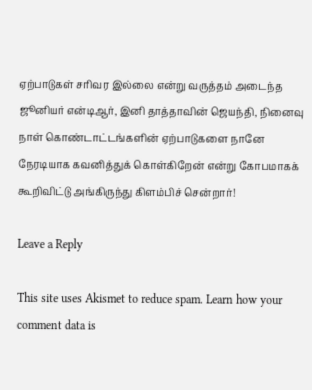ஏற்பாடுகள் சரிவர இல்லை என்று வருத்தம் அடைந்த ஜூனியர் என்டிஆர், இனி தாத்தாவின் ஜெயந்தி, நினைவு நாள் கொண்டாட்டங்களின் ஏற்பாடுகளை நானே நேரடியாக கவனித்துக் கொள்கிறேன் என்று கோபமாகக் கூறிவிட்டு அங்கிருந்து கிளம்பிச் சென்றார்!

Leave a Reply

This site uses Akismet to reduce spam. Learn how your comment data is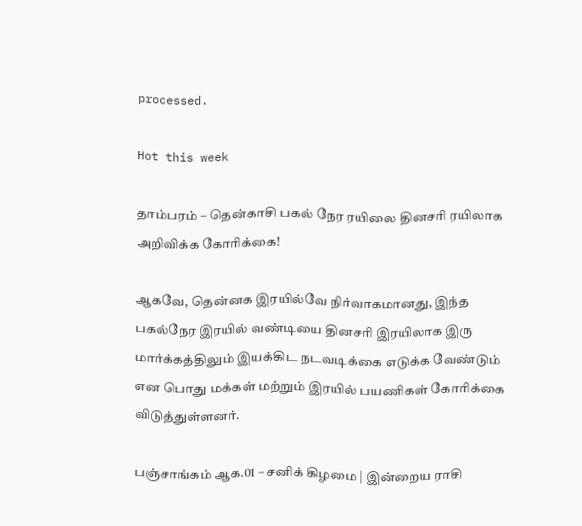processed.

Hot this week

தாம்பரம் – தென்காசி பகல் நேர ரயிலை தினசரி ரயிலாக அறிவிக்க கோரிக்கை!

ஆகவே, தென்னக இரயில்வே நிர்வாகமானது, இந்த பகல்நேர இரயில் வண்டியை தினசரி இரயிலாக இரு மார்க்கத்திலும் இயக்கிட நடவடிக்கை எடுக்க வேண்டும் என பொது மக்கள் மற்றும் இரயில் பயணிகள் கோரிக்கை விடுத்துள்ளனர்.

பஞ்சாங்கம் ஆக.01 – சனிக் கிழமை | இன்றைய ராசி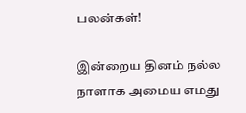பலன்கள்!

இன்றைய தினம் நல்ல நாளாக அமைய எமது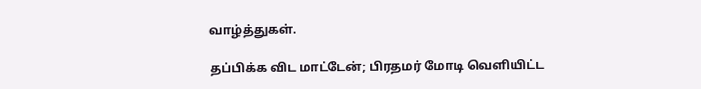வாழ்த்துகள்.

தப்பிக்க விட மாட்டேன்; பிரதமர் மோடி வெளியிட்ட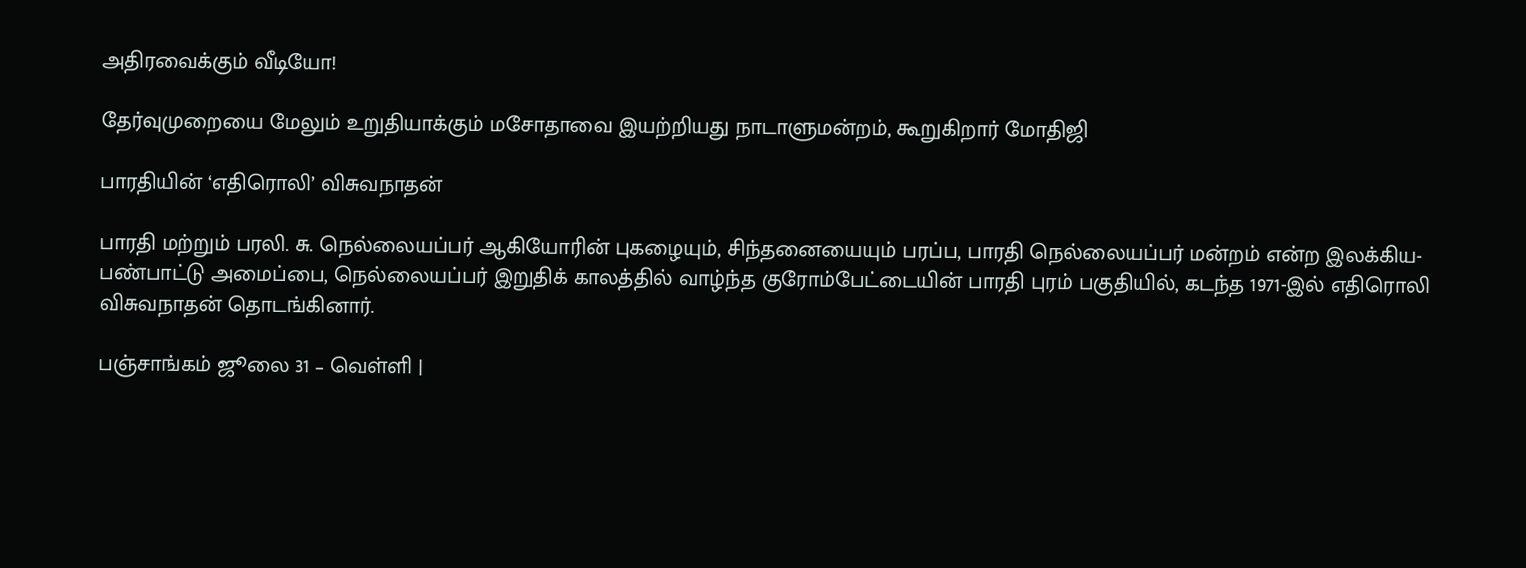அதிரவைக்கும் வீடியோ!

தேர்வுமுறையை மேலும் உறுதியாக்கும் மசோதாவை இயற்றியது நாடாளுமன்றம், கூறுகிறார் மோதிஜி

பாரதியின் ‘எதிரொலி’ விசுவநாதன்

பாரதி மற்றும் பரலி. சு. நெல்லையப்பர் ஆகியோரின் புகழையும், சிந்தனையையும் பரப்ப, பாரதி நெல்லையப்பர் மன்றம் என்ற இலக்கிய- பண்பாட்டு அமைப்பை, நெல்லையப்பர் இறுதிக் காலத்தில் வாழ்ந்த குரோம்பேட்டையின் பாரதி புரம் பகுதியில், கடந்த 1971-இல் எதிரொலி விசுவநாதன் தொடங்கினார்.

பஞ்சாங்கம் ஜூலை 31 – வெள்ளி |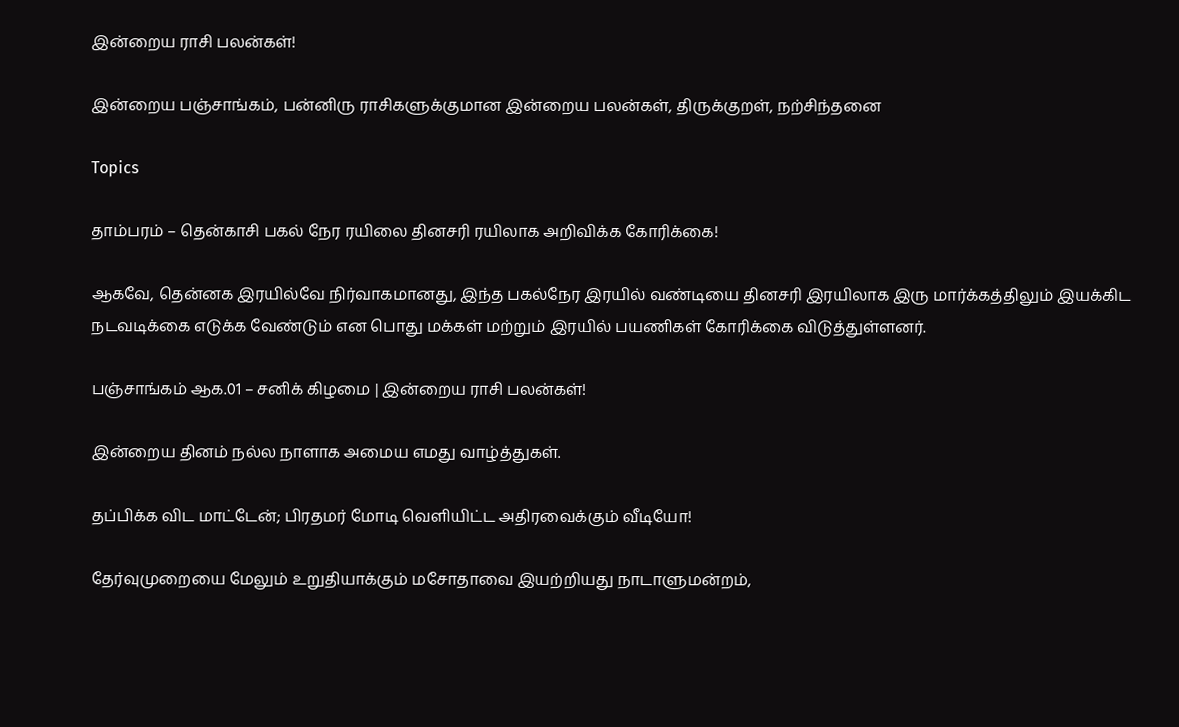இன்றைய ராசி பலன்கள்!

இன்றைய பஞ்சாங்கம், பன்னிரு ராசிகளுக்குமான இன்றைய பலன்கள், திருக்குறள், நற்சிந்தனை

Topics

தாம்பரம் – தென்காசி பகல் நேர ரயிலை தினசரி ரயிலாக அறிவிக்க கோரிக்கை!

ஆகவே, தென்னக இரயில்வே நிர்வாகமானது, இந்த பகல்நேர இரயில் வண்டியை தினசரி இரயிலாக இரு மார்க்கத்திலும் இயக்கிட நடவடிக்கை எடுக்க வேண்டும் என பொது மக்கள் மற்றும் இரயில் பயணிகள் கோரிக்கை விடுத்துள்ளனர்.

பஞ்சாங்கம் ஆக.01 – சனிக் கிழமை | இன்றைய ராசி பலன்கள்!

இன்றைய தினம் நல்ல நாளாக அமைய எமது வாழ்த்துகள்.

தப்பிக்க விட மாட்டேன்; பிரதமர் மோடி வெளியிட்ட அதிரவைக்கும் வீடியோ!

தேர்வுமுறையை மேலும் உறுதியாக்கும் மசோதாவை இயற்றியது நாடாளுமன்றம்,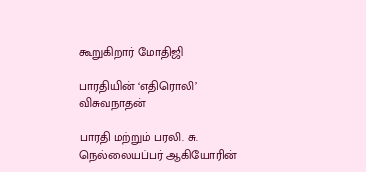கூறுகிறார் மோதிஜி

பாரதியின் ‘எதிரொலி’ விசுவநாதன்

பாரதி மற்றும் பரலி. சு. நெல்லையப்பர் ஆகியோரின்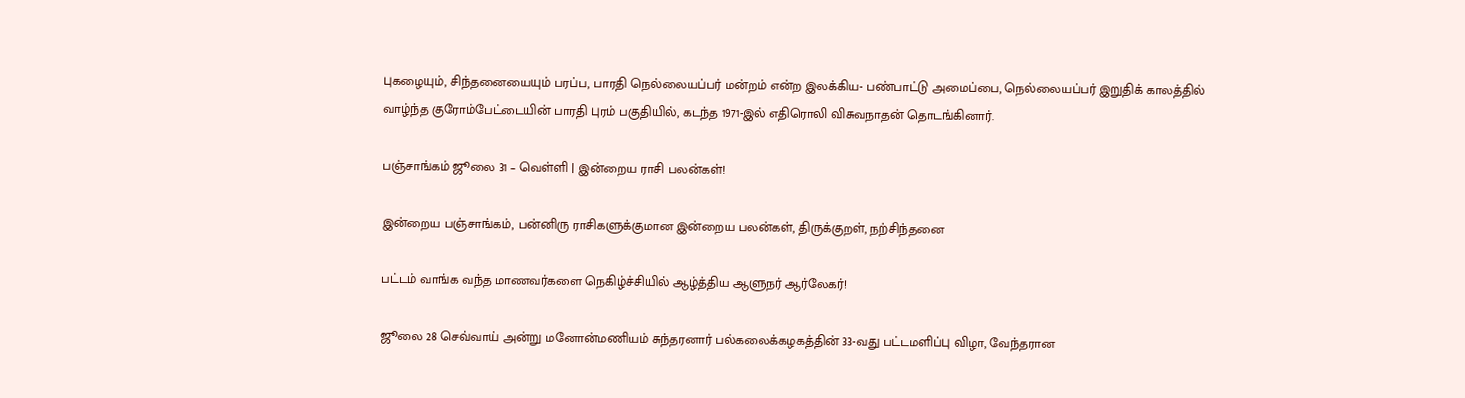புகழையும், சிந்தனையையும் பரப்ப, பாரதி நெல்லையப்பர் மன்றம் என்ற இலக்கிய- பண்பாட்டு அமைப்பை, நெல்லையப்பர் இறுதிக் காலத்தில் வாழ்ந்த குரோம்பேட்டையின் பாரதி புரம் பகுதியில், கடந்த 1971-இல் எதிரொலி விசுவநாதன் தொடங்கினார்.

பஞ்சாங்கம் ஜூலை 31 – வெள்ளி | இன்றைய ராசி பலன்கள்!

இன்றைய பஞ்சாங்கம், பன்னிரு ராசிகளுக்குமான இன்றைய பலன்கள், திருக்குறள், நற்சிந்தனை

பட்டம் வாங்க வந்த மாணவர்களை நெகிழ்ச்சியில் ஆழ்த்திய ஆளுநர் ஆர்லேகர்!

ஜூலை 28 செவ்வாய் அன்று மனோன்மணியம் சுந்தரனார் பல்கலைக்கழகத்தின் 33-வது பட்டமளிப்பு விழா, வேந்தரான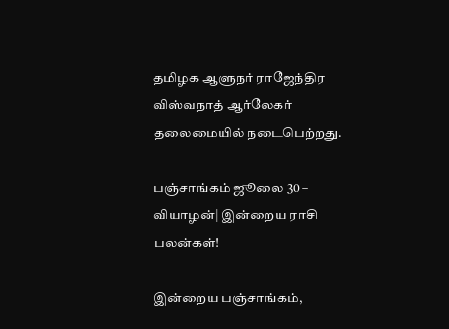தமிழக ஆளுநர் ராஜேந்திர விஸ்வநாத் ஆர்லேகர் தலைமையில் நடைபெற்றது.

பஞ்சாங்கம் ஜூலை 30 – வியாழன்| இன்றைய ராசி பலன்கள்!

இன்றைய பஞ்சாங்கம்,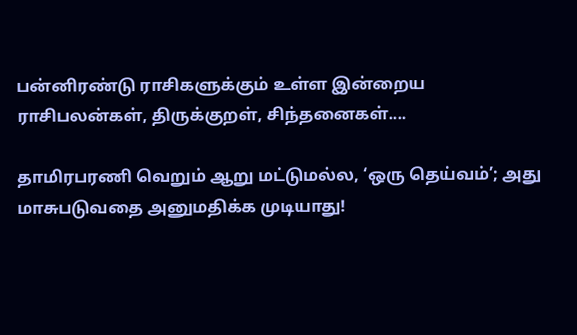பன்னிரண்டு ராசிகளுக்கும் உள்ள இன்றைய ராசிபலன்கள், திருக்குறள், சிந்தனைகள்....

தாமிரபரணி வெறும் ஆறு மட்டுமல்ல, ‘ஒரு தெய்வம்’; அது மாசுபடுவதை அனுமதிக்க முடியாது!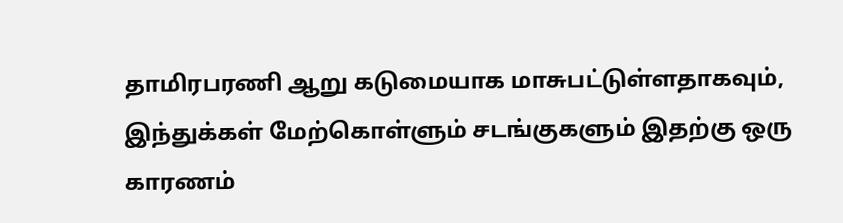தாமிரபரணி ஆறு கடுமையாக மாசுபட்டுள்ளதாகவும், இந்துக்கள் மேற்கொள்ளும் சடங்குகளும் இதற்கு ஒரு காரணம்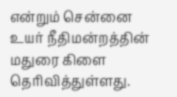என்றும் சென்னை உயர் நீதிமன்றத்தின் மதுரை கிளை தெரிவித்துள்ளது.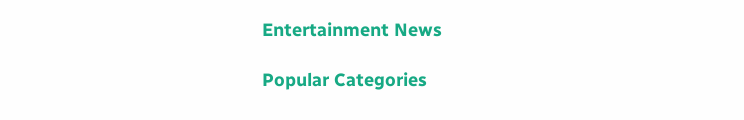Entertainment News

Popular Categories